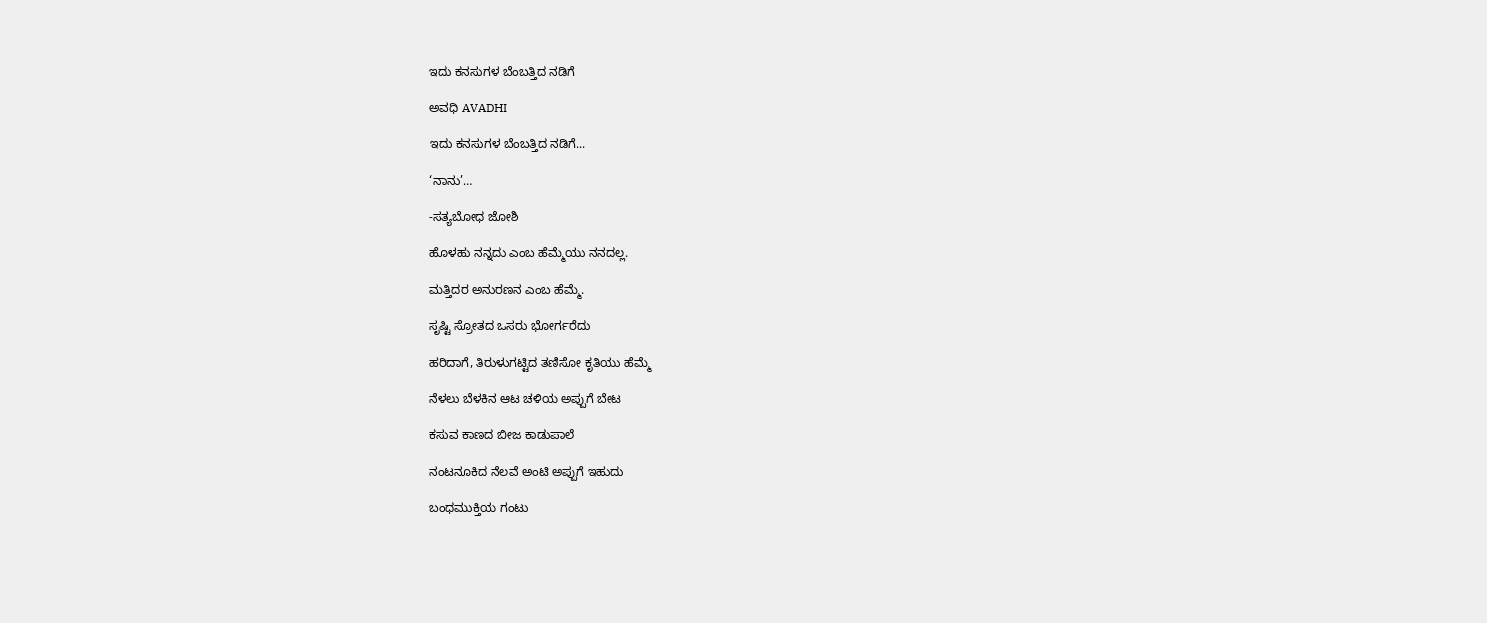ಇದು ಕನಸುಗಳ ಬೆಂಬತ್ತಿದ ನಡಿಗೆ‍

ಅವಧಿ AVADHI

ಇದು ಕನಸುಗಳ ಬೆಂಬತ್ತಿದ ನಡಿಗೆ...

‘ನಾನು’…

-ಸತ್ಯಬೋಧ ಜೋಶಿ

ಹೊಳಹು ನನ್ನದು ಎಂಬ ಹೆಮ್ಮೆಯು ನನದಲ್ಲ.

ಮತ್ತಿದರ ಅನುರಣನ ಎಂಬ ಹೆಮ್ಮೆ.

ಸೃಷ್ಟಿ ಸ್ರೋತದ ಒಸರು ಭೋರ್ಗರೆದು

ಹರಿದಾಗೆ, ತಿರುಳುಗಟ್ಟಿದ ತಣಿಸೋ ಕೃತಿಯು ಹೆಮ್ಮೆ

ನೆಳಲು ಬೆಳಕಿನ ಆಟ ಚಳಿಯ ಅಪ್ಪುಗೆ ಬೇಟ

ಕಸುವ ಕಾಣದ ಬೀಜ ಕಾಡುಪಾಲೆ

ನಂಟನೂಕಿದ ನೆಲವೆ ಅಂಟಿ ಅಪ್ಪುಗೆ ಇಹುದು

ಬಂಧಮುಕ್ತಿಯ ಗಂಟು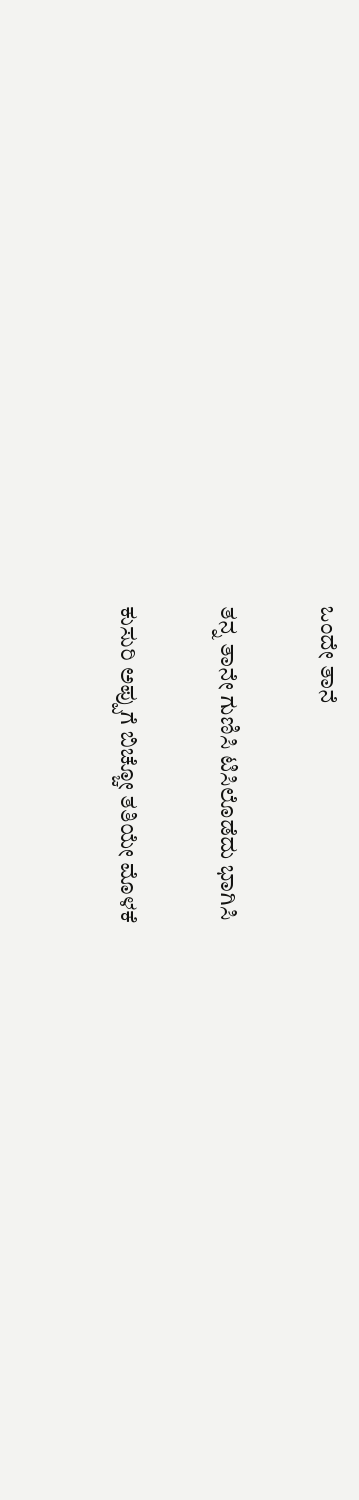ಒಂದೇ ತಾನೆ

ತನ್ನ ತಾನೇ ಗುಣಿಸಿ ಟಿಸಿಲೊಡೆದು ಭಾಗಿಸಿ

ಕುಸುರಿ ಅಪ್ಪುಗೆ ಬಿಚ್ಚೋ ತತಿಯೇ ಮೊಳಕೆ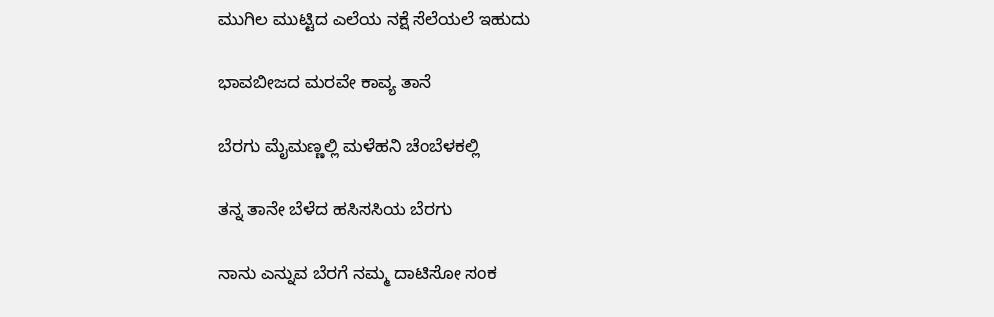ಮುಗಿಲ ಮುಟ್ಟಿದ ಎಲೆಯ ನಕ್ಷೆ ಸೆಲೆಯಲೆ ಇಹುದು

ಭಾವಬೀಜದ ಮರವೇ ಕಾವ್ಯ ತಾನೆ

ಬೆರಗು ಮೈಮಣ್ಣಲ್ಲಿ ಮಳೆಹನಿ ಚೆಂಬೆಳಕಲ್ಲಿ

ತನ್ನ ತಾನೇ ಬೆಳೆದ ಹಸಿಸಸಿಯ ಬೆರಗು

ನಾನು ಎನ್ನುವ ಬೆರಗೆ ನಮ್ಮ ದಾಟಿಸೋ ಸಂಕ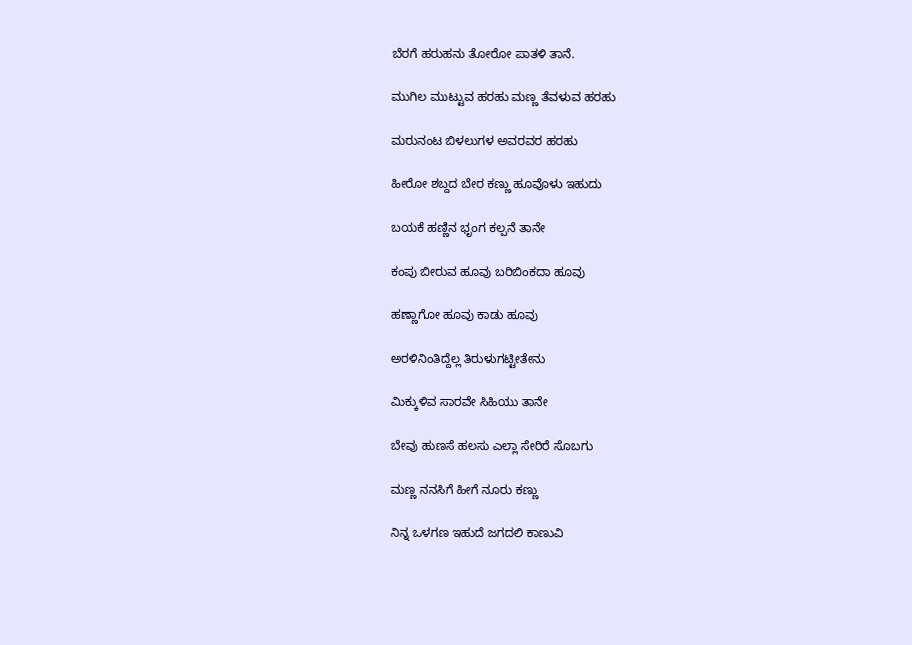ಬೆರಗೆ ಹರುಹನು ತೋರೋ ಪಾತಳಿ ತಾನೆ.

ಮುಗಿಲ ಮುಟ್ಟುವ ಹರಹು ಮಣ್ಣ ತೆವಳುವ ಹರಹು

ಮರುನಂಟ ಬಿಳಲುಗಳ ಅವರವರ ಹರಹು

ಹೀರೋ ಶಬ್ದದ ಬೇರ ಕಣ್ಣು ಹೂವೊಳು ಇಹುದು

ಬಯಕೆ ಹಣ್ಣಿನ ಭೃಂಗ ಕಲ್ಪನೆ ತಾನೇ

ಕಂಪು ಬೀರುವ ಹೂವು ಬರಿಬಿಂಕದಾ ಹೂವು

ಹಣ್ಣಾಗೋ ಹೂವು ಕಾಡು ಹೂವು

ಅರಳಿನಿಂತಿದ್ದೆಲ್ಲ ತಿರುಳುಗಟ್ಟೀತೇನು

ಮಿಕ್ಕುಳಿವ ಸಾರವೇ ಸಿಹಿಯು ತಾನೇ

ಬೇವು ಹುಣಸೆ ಹಲಸು ಎಲ್ಲಾ ಸೇರಿರೆ ಸೊಬಗು

ಮಣ್ಣ ನನಸಿಗೆ ಹೀಗೆ ನೂರು ಕಣ್ಣು

ನಿನ್ನ ಒಳಗಣ ಇಹುದೆ ಜಗದಲಿ ಕಾಣುವಿ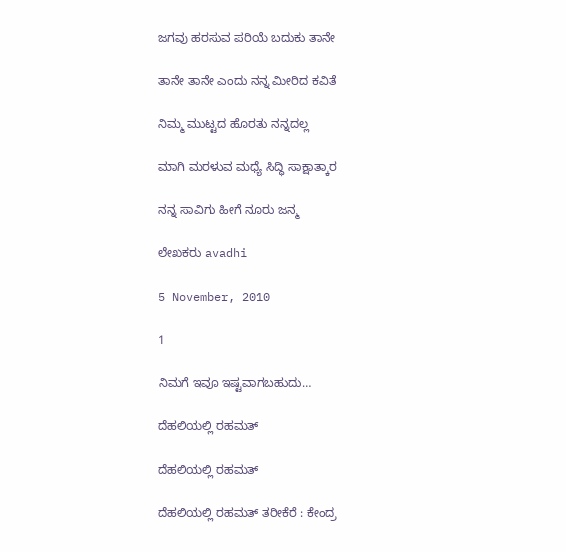ಜಗವು ಹರಸುವ ಪರಿಯೆ ಬದುಕು ತಾನೇ

ತಾನೇ ತಾನೇ ಎಂದು ನನ್ನ ಮೀರಿದ ಕವಿತೆ

ನಿಮ್ಮ ಮುಟ್ಟದ ಹೊರತು ನನ್ನದಲ್ಲ

ಮಾಗಿ ಮರಳುವ ಮಧ್ಯೆ ಸಿದ್ಧಿ ಸಾಕ್ಷಾತ್ಕಾರ

ನನ್ನ ಸಾವಿಗು ಹೀಗೆ ನೂರು ಜನ್ಮ

ಲೇಖಕರು avadhi

5 November, 2010

1

ನಿಮಗೆ ಇವೂ ಇಷ್ಟವಾಗಬಹುದು…

ದೆಹಲಿಯಲ್ಲಿ ರಹಮತ್

ದೆಹಲಿಯಲ್ಲಿ ರಹಮತ್

ದೆಹಲಿಯಲ್ಲಿ ರಹಮತ್ ತರೀಕೆರೆ : ಕೇಂದ್ರ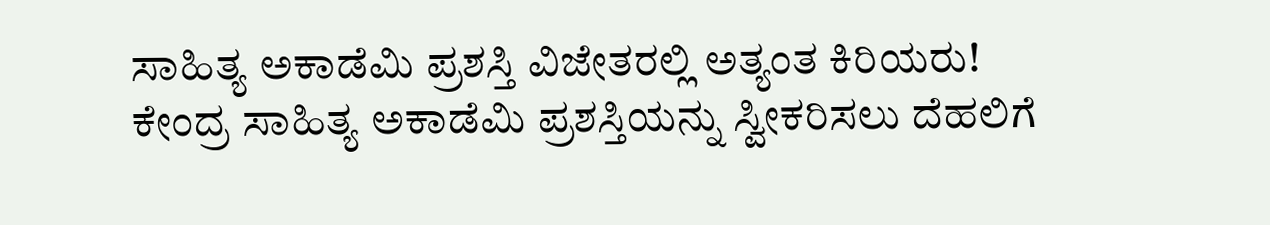ಸಾಹಿತ್ಯ ಅಕಾಡೆಮಿ ಪ್ರಶಸ್ತಿ ವಿಜೇತರಲ್ಲಿ ಅತ್ಯಂತ ಕಿರಿಯರು! ಕೇಂದ್ರ ಸಾಹಿತ್ಯ ಅಕಾಡೆಮಿ ಪ್ರಶಸ್ತಿಯನ್ನು ಸ್ವೀಕರಿಸಲು ದೆಹಲಿಗೆ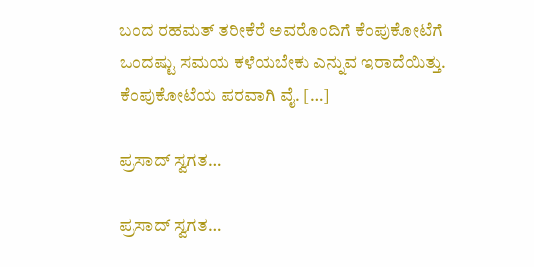ಬಂದ ರಹಮತ್ ತರೀಕೆರೆ ಅವರೊಂದಿಗೆ ಕೆಂಪುಕೋಟೆಗೆ ಒಂದಷ್ಟು ಸಮಯ ಕಳೆಯಬೇಕು ಎನ್ನುವ ಇರಾದೆಯಿತ್ತು. ಕೆಂಪುಕೋಟೆಯ ಪರವಾಗಿ ವೈ. […]

ಪ್ರಸಾದ್ ಸ್ವಗತ…

ಪ್ರಸಾದ್ ಸ್ವಗತ…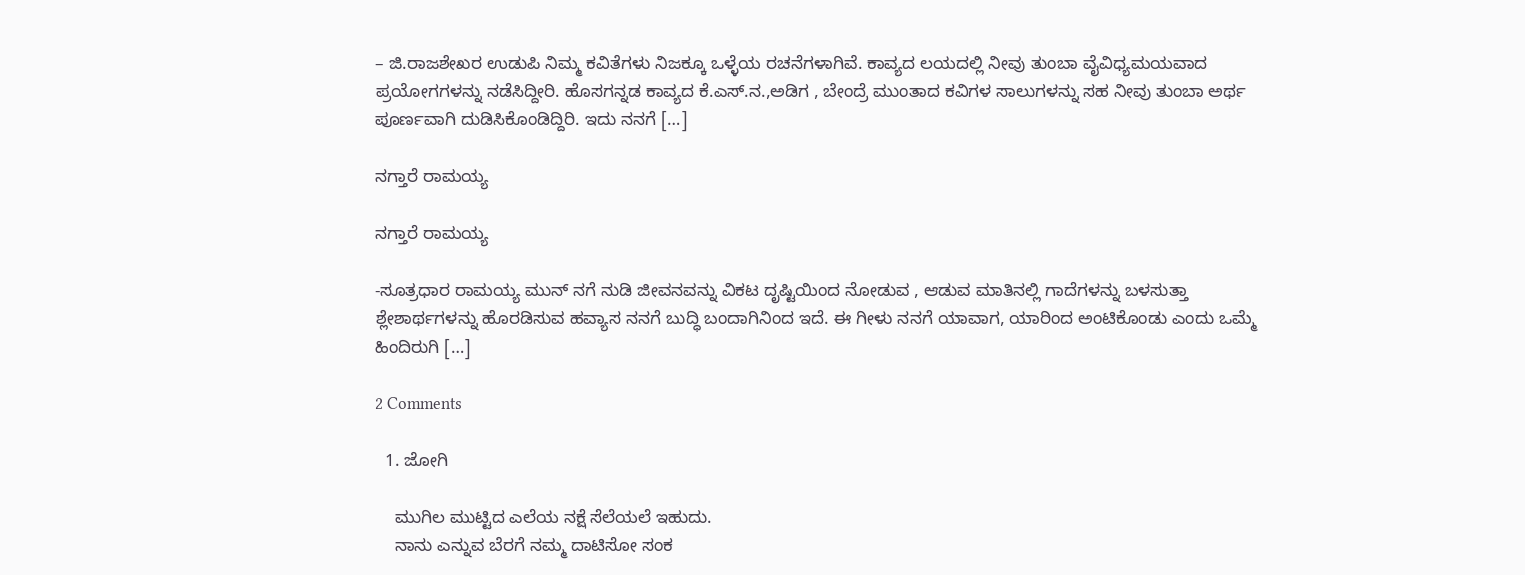– ಜಿ.ರಾಜಶೇಖರ ಉಡುಪಿ ನಿಮ್ಮ ಕವಿತೆಗಳು ನಿಜಕ್ಕೂ ಒಳ್ಳೆಯ ರಚನೆಗಳಾಗಿವೆ. ಕಾವ್ಯದ ಲಯದಲ್ಲಿ ನೀವು ತುಂಬಾ ವೈವಿಧ್ಯಮಯವಾದ ಪ್ರಯೋಗಗಳನ್ನು ನಡೆಸಿದ್ದೀರಿ. ಹೊಸಗನ್ನಡ ಕಾವ್ಯದ ಕೆ.ಎಸ್.ನ.,ಅಡಿಗ , ಬೇಂದ್ರೆ ಮುಂತಾದ ಕವಿಗಳ ಸಾಲುಗಳನ್ನು ಸಹ ನೀವು ತುಂಬಾ ಅರ್ಥ ಪೂರ್ಣವಾಗಿ ದುಡಿಸಿಕೊಂಡಿದ್ದಿರಿ. ಇದು ನನಗೆ […]

ನಗ್ತಾರೆ ರಾಮಯ್ಯ

ನಗ್ತಾರೆ ರಾಮಯ್ಯ

-ಸೂತ್ರಧಾರ ರಾಮಯ್ಯ ಮುನ್ ನಗೆ ನುಡಿ ಜೀವನವನ್ನು ವಿಕಟ ದೃಷ್ಟಿಯಿಂದ ನೋಡುವ , ಆಡುವ ಮಾತಿನಲ್ಲಿ ಗಾದೆಗಳನ್ನು ಬಳಸುತ್ತಾ ಶ್ಲೇಶಾರ್ಥಗಳನ್ನು ಹೊರಡಿಸುವ ಹವ್ಯಾಸ ನನಗೆ ಬುದ್ಧಿ ಬಂದಾಗಿನಿಂದ ಇದೆ. ಈ ಗೀಳು ನನಗೆ ಯಾವಾಗ, ಯಾರಿಂದ ಅಂಟಿಕೊಂಡು ಎಂದು ಒಮ್ಮೆ ಹಿಂದಿರುಗಿ […]

2 Comments

  1. ಜೋಗಿ

    ಮುಗಿಲ ಮುಟ್ಟಿದ ಎಲೆಯ ನಕ್ಷೆ ಸೆಲೆಯಲೆ ಇಹುದು.
    ನಾನು ಎನ್ನುವ ಬೆರಗೆ ನಮ್ಮ ದಾಟಿಸೋ ಸಂಕ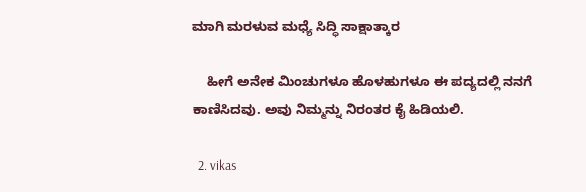ಮಾಗಿ ಮರಳುವ ಮಧ್ಯೆ ಸಿದ್ಧಿ ಸಾಕ್ಷಾತ್ಕಾರ

    ಹೀಗೆ ಅನೇಕ ಮಿಂಚುಗಳೂ ಹೊಳಹುಗಳೂ ಈ ಪದ್ಯದಲ್ಲಿ ನನಗೆ ಕಾಣಿಸಿದವು. ಅವು ನಿಮ್ಮನ್ನು ನಿರಂತರ ಕೈ ಹಿಡಿಯಲಿ.

  2. vikas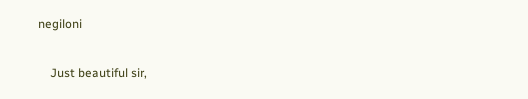negiloni

    Just beautiful sir,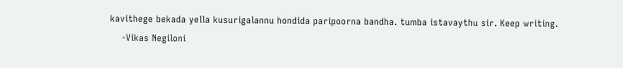kavithege bekada yella kusurigalannu hondida paripoorna bandha. tumba istavaythu sir. Keep writing.
    -Vikas Negiloni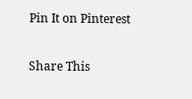Pin It on Pinterest

Share This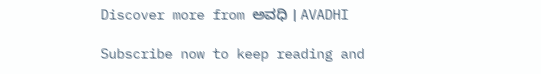Discover more from ಅವಧಿ । AVADHI

Subscribe now to keep reading and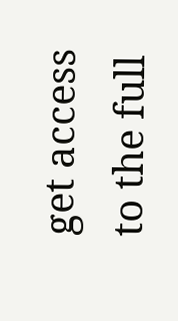get access to the full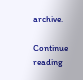archive.

Continue reading